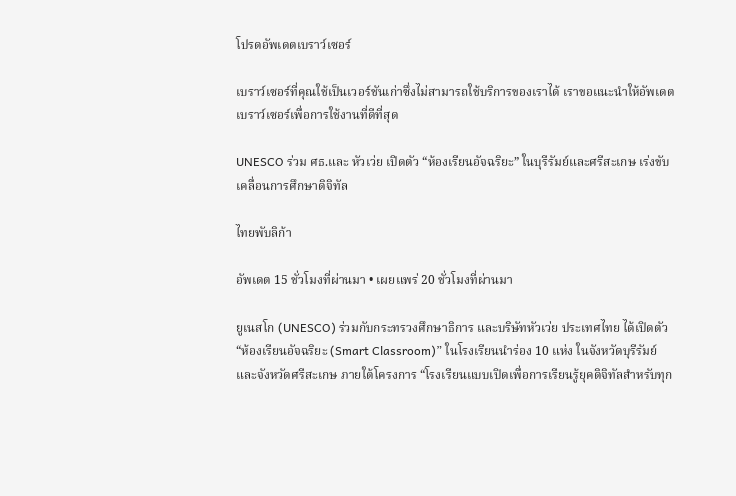โปรดอัพเดตเบราว์เซอร์

เบราว์เซอร์ที่คุณใช้เป็นเวอร์ชันเก่าซึ่งไม่สามารถใช้บริการของเราได้ เราขอแนะนำให้อัพเดตเบราว์เซอร์เพื่อการใช้งานที่ดีที่สุด

UNESCO ร่วม ศธ.และ หัวเว่ย เปิดตัว “ห้องเรียนอัจฉริยะ” ในบุรีรัมย์และศรีสะเกษ เร่งขับเคลื่อนการศึกษาดิจิทัล

ไทยพับลิก้า

อัพเดต 15 ชั่วโมงที่ผ่านมา • เผยแพร่ 20 ชั่วโมงที่ผ่านมา

ยูเนสโก (UNESCO) ร่วมกับกระทรวงศึกษาธิการ และบริษัทหัวเว่ย ประเทศไทย ได้เปิดตัว “ห้องเรียนอัจฉริยะ (Smart Classroom)” ในโรงเรียนนำร่อง 10 แห่ง ในจังหวัดบุรีรัมย์และจังหวัดศรีสะเกษ ภายใต้โครงการ “โรงเรียนแบบเปิดเพื่อการเรียนรู้ยุคดิจิทัลสำหรับทุก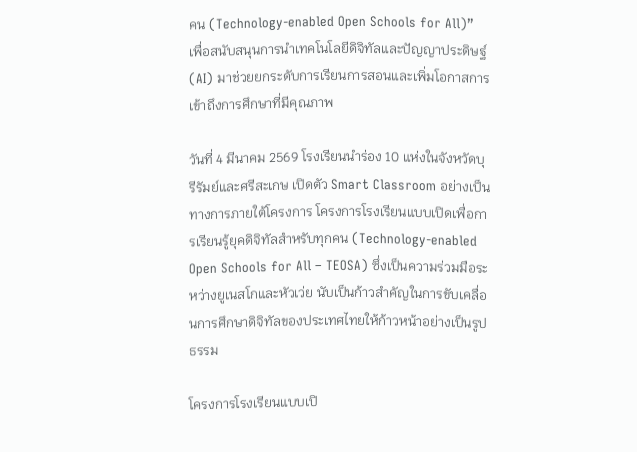คน (Technology-enabled Open Schools for All)” เพื่อสนับสนุนการนำเทคโนโลยีดิจิทัลและปัญญาประดิษฐ์ (AI) มาช่วยยกระดับการเรียนการสอนและเพิ่มโอกาสการเข้าถึงการศึกษาที่มีคุณภาพ

วันที่ 4 มีนาคม 2569 โรงเรียนนำร่อง 10 แห่งในจังหวัดบุรีรัมย์และศรีสะเกษ เปิดตัว Smart Classroom อย่างเป็นทางการภายใต้โครงการ โครงการโรงเรียนแบบเปิดเพื่อการเรียนรู้ยุคดิจิทัลสำหรับทุกคน (Technology-enabled Open Schools for All – TEOSA) ซึ่งเป็นความร่วมมือระหว่างยูเนสโกและหัวเว่ย นับเป็นก้าวสำคัญในการขับเคลื่อนการศึกษาดิจิทัลของประเทศไทยให้ก้าวหน้าอย่างเป็นรูปธรรม

โครงการโรงเรียนแบบเปิ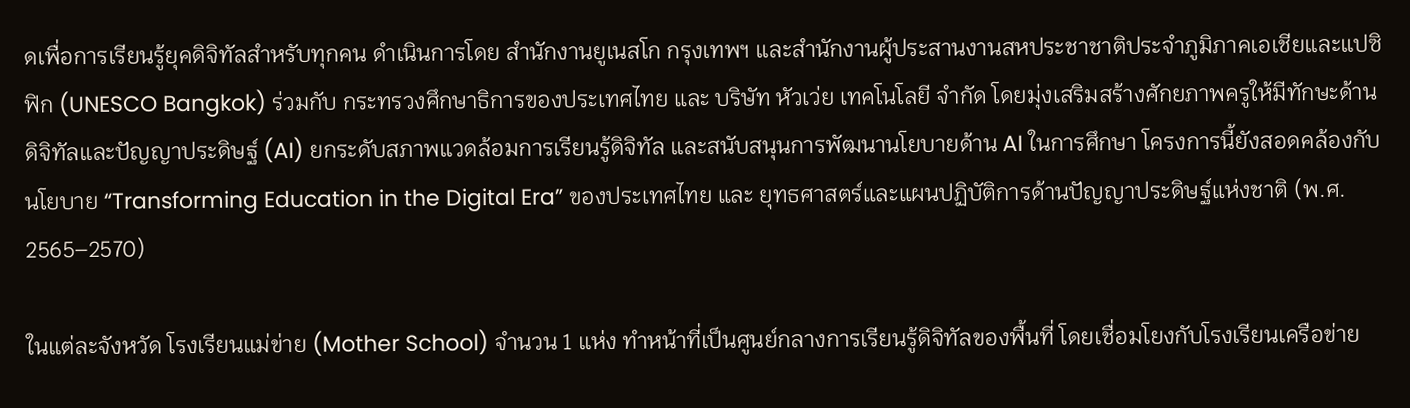ดเพื่อการเรียนรู้ยุคดิจิทัลสำหรับทุกคน ดำเนินการโดย สำนักงานยูเนสโก กรุงเทพฯ และสำนักงานผู้ประสานงานสหประชาชาติประจำภูมิภาคเอเชียและแปซิฟิก (UNESCO Bangkok) ร่วมกับ กระทรวงศึกษาธิการของประเทศไทย และ บริษัท หัวเว่ย เทคโนโลยี จำกัด โดยมุ่งเสริมสร้างศักยภาพครูให้มีทักษะด้านดิจิทัลและปัญญาประดิษฐ์ (AI) ยกระดับสภาพแวดล้อมการเรียนรู้ดิจิทัล และสนับสนุนการพัฒนานโยบายด้าน AI ในการศึกษา โครงการนี้ยังสอดคล้องกับนโยบาย “Transforming Education in the Digital Era” ของประเทศไทย และ ยุทธศาสตร์และแผนปฏิบัติการด้านปัญญาประดิษฐ์แห่งชาติ (พ.ศ. 2565–2570)

ในแต่ละจังหวัด โรงเรียนแม่ข่าย (Mother School) จำนวน 1 แห่ง ทำหน้าที่เป็นศูนย์กลางการเรียนรู้ดิจิทัลของพื้นที่ โดยเชื่อมโยงกับโรงเรียนเครือข่าย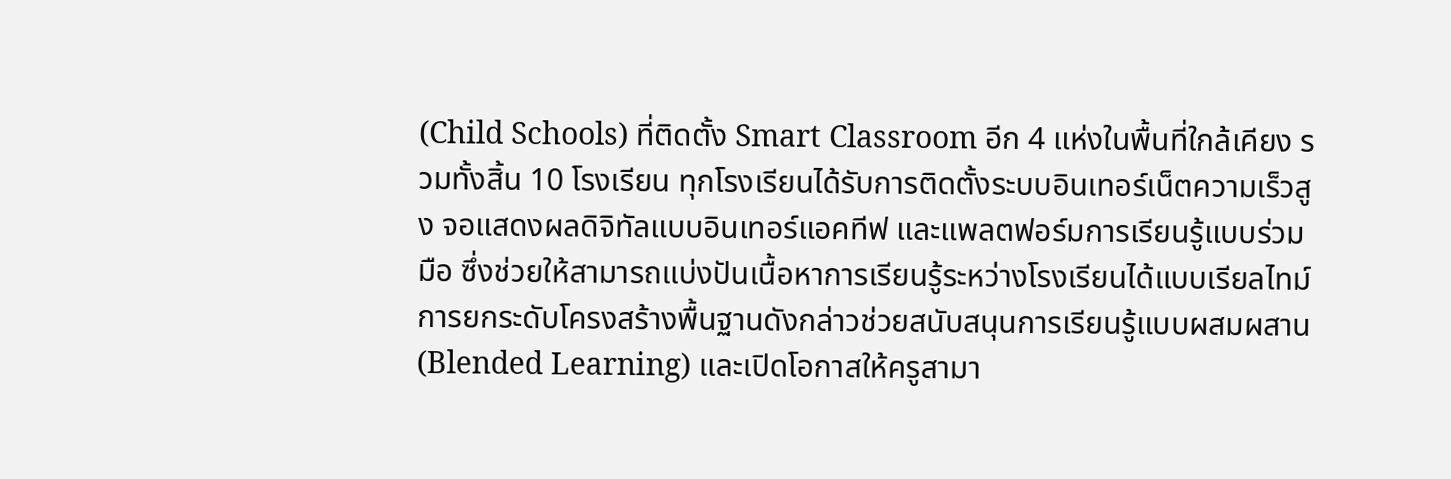(Child Schools) ที่ติดตั้ง Smart Classroom อีก 4 แห่งในพื้นที่ใกล้เคียง รวมทั้งสิ้น 10 โรงเรียน ทุกโรงเรียนได้รับการติดตั้งระบบอินเทอร์เน็ตความเร็วสูง จอแสดงผลดิจิทัลแบบอินเทอร์แอคทีฟ และแพลตฟอร์มการเรียนรู้แบบร่วมมือ ซึ่งช่วยให้สามารถแบ่งปันเนื้อหาการเรียนรู้ระหว่างโรงเรียนได้แบบเรียลไทม์ การยกระดับโครงสร้างพื้นฐานดังกล่าวช่วยสนับสนุนการเรียนรู้แบบผสมผสาน (Blended Learning) และเปิดโอกาสให้ครูสามา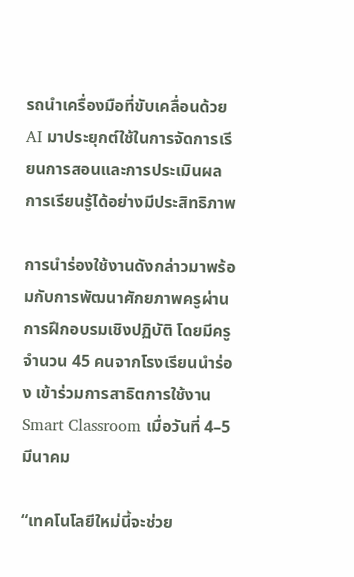รถนำเครื่องมือที่ขับเคลื่อนด้วย AI มาประยุกต์ใช้ในการจัดการเรียนการสอนและการประเมินผลการเรียนรู้ได้อย่างมีประสิทธิภาพ

การนำร่องใช้งานดังกล่าวมาพร้อมกับการพัฒนาศักยภาพครูผ่านการฝึกอบรมเชิงปฏิบัติ โดยมีครูจำนวน 45 คนจากโรงเรียนนำร่อง เข้าร่วมการสาธิตการใช้งาน Smart Classroom เมื่อวันที่ 4–5 มีนาคม

“เทคโนโลยีใหม่นี้จะช่วย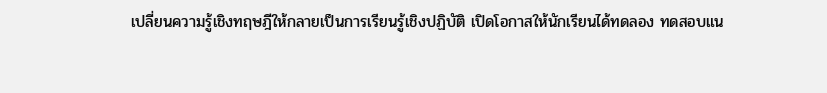เปลี่ยนความรู้เชิงทฤษฎีให้กลายเป็นการเรียนรู้เชิงปฏิบัติ เปิดโอกาสให้นักเรียนได้ทดลอง ทดสอบแน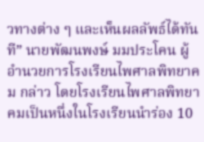วทางต่าง ๆ และเห็นผลลัพธ์ได้ทันที” นายพัฒนพงษ์ มมประโคน ผู้อำนวยการโรงเรียนไพศาลพิทยาคม กล่าว โดยโรงเรียนไพศาลพิทยาคมเป็นหนึ่งในโรงเรียนนำร่อง 10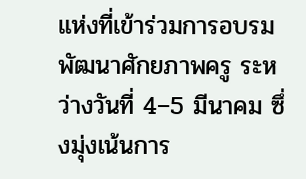แห่งที่เข้าร่วมการอบรมพัฒนาศักยภาพครู ระหว่างวันที่ 4–5 มีนาคม ซึ่งมุ่งเน้นการ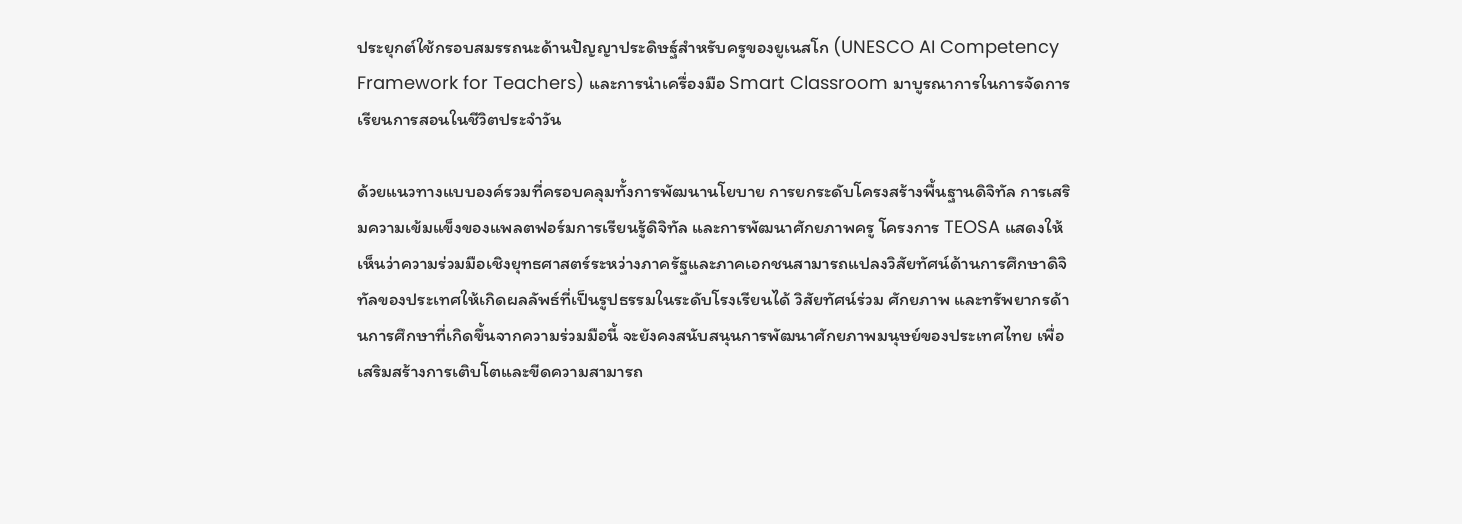ประยุกต์ใช้กรอบสมรรถนะด้านปัญญาประดิษฐ์สำหรับครูของยูเนสโก (UNESCO AI Competency Framework for Teachers) และการนำเครื่องมือ Smart Classroom มาบูรณาการในการจัดการเรียนการสอนในชีวิตประจำวัน

ด้วยแนวทางแบบองค์รวมที่ครอบคลุมทั้งการพัฒนานโยบาย การยกระดับโครงสร้างพื้นฐานดิจิทัล การเสริมความเข้มแข็งของแพลตฟอร์มการเรียนรู้ดิจิทัล และการพัฒนาศักยภาพครู โครงการ TEOSA แสดงให้เห็นว่าความร่วมมือเชิงยุทธศาสตร์ระหว่างภาครัฐและภาคเอกชนสามารถแปลงวิสัยทัศน์ด้านการศึกษาดิจิทัลของประเทศให้เกิดผลลัพธ์ที่เป็นรูปธรรมในระดับโรงเรียนได้ วิสัยทัศน์ร่วม ศักยภาพ และทรัพยากรด้านการศึกษาที่เกิดขึ้นจากความร่วมมือนี้ จะยังคงสนับสนุนการพัฒนาศักยภาพมนุษย์ของประเทศไทย เพื่อเสริมสร้างการเติบโตและขีดความสามารถ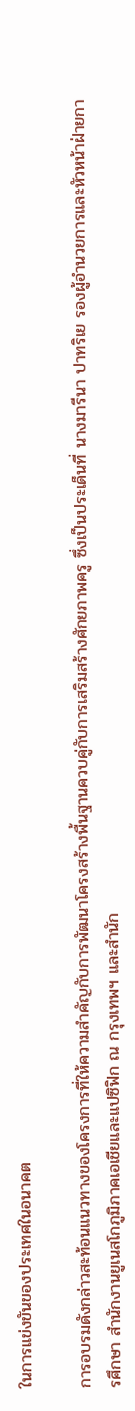ในการแข่งขันของประเทศในอนาคต

การอบรมดังกล่าวสะท้อนแนวทางของโครงการที่ให้ความสำคัญกับการพัฒนาโครงสร้างพื้นฐานควบคู่กับการเสริมสร้างศักยภาพครู ซึ่งเป็นประเด็นที่ นางมารีนา ปาทริเย รองผู้อำนวยการและหัวหน้าฝ่ายการศึกษา สำนักงานยูเนสโกภูมิภาคเอเชียและแปซิฟิก ณ กรุงเทพฯ และสำนัก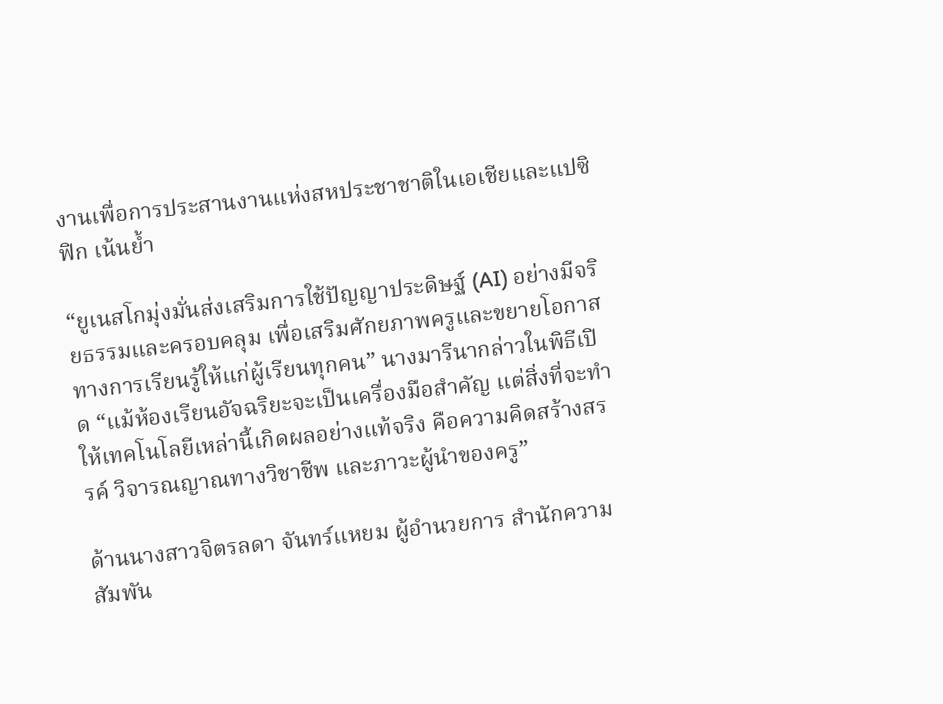งานเพื่อการประสานงานแห่งสหประชาชาติในเอเชียและแปซิฟิก เน้นย้ำ

“ยูเนสโกมุ่งมั่นส่งเสริมการใช้ปัญญาประดิษฐ์ (AI) อย่างมีจริยธรรมและครอบคลุม เพื่อเสริมศักยภาพครูและขยายโอกาสทางการเรียนรู้ให้แก่ผู้เรียนทุกคน” นางมารีนากล่าวในพิธีเปิด “แม้ห้องเรียนอัจฉริยะจะเป็นเครื่องมือสำคัญ แต่สิ่งที่จะทำให้เทคโนโลยีเหล่านี้เกิดผลอย่างแท้จริง คือความคิดสร้างสรรค์ วิจารณญาณทางวิชาชีพ และภาวะผู้นำของครู”

ด้านนางสาวจิตรลดา จันทร์แหยม ผู้อำนวยการ สำนักความสัมพัน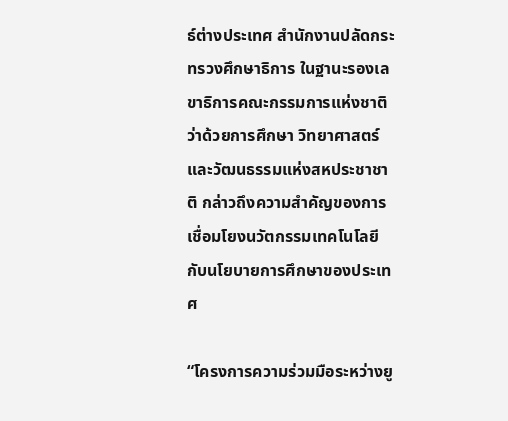ธ์ต่างประเทศ สำนักงานปลัดกระทรวงศึกษาธิการ ในฐานะรองเลขาธิการคณะกรรมการแห่งชาติว่าด้วยการศึกษา วิทยาศาสตร์และวัฒนธรรมแห่งสหประชาชาติ กล่าวถึงความสำคัญของการเชื่อมโยงนวัตกรรมเทคโนโลยีกับนโยบายการศึกษาของประเทศ

“โครงการความร่วมมือระหว่างยู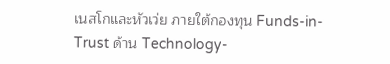เนสโกและหัวเว่ย ภายใต้กองทุน Funds-in-Trust ด้าน Technology-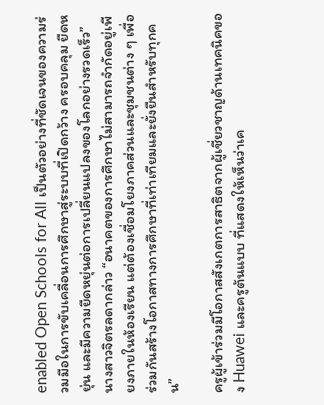enabled Open Schools for All เป็นตัวอย่างที่ชัดเจนของความร่วมมือในการขับเคลื่อนการศึกษาสู่ระบบที่เปิดกว้าง ครอบคลุม ยืดหยุ่น และมีความยืดหยุ่นต่อการเปลี่ยนแปลงของโลกอย่างรวดเร็ว” นางสาวจิตรลดากล่าว “อนาคตของการศึกษาไม่สามารถจำกัดอยู่เพียงภายในห้องเรียน แต่ต้องเชื่อมโยงภาคส่วนและชุมชนต่าง ๆ เพื่อร่วมกันสร้างโอกาสทางการศึกษาที่เท่าเทียมและยั่งยืนสำหรับทุกคน”

ครูผู้เข้าร่วมมีโอกาสสังเกตการสาธิตจากผู้เชี่ยวชาญด้านเทคนิคของ Huawei และครูต้นแบบ ที่แสดงให้เห็นว่าเค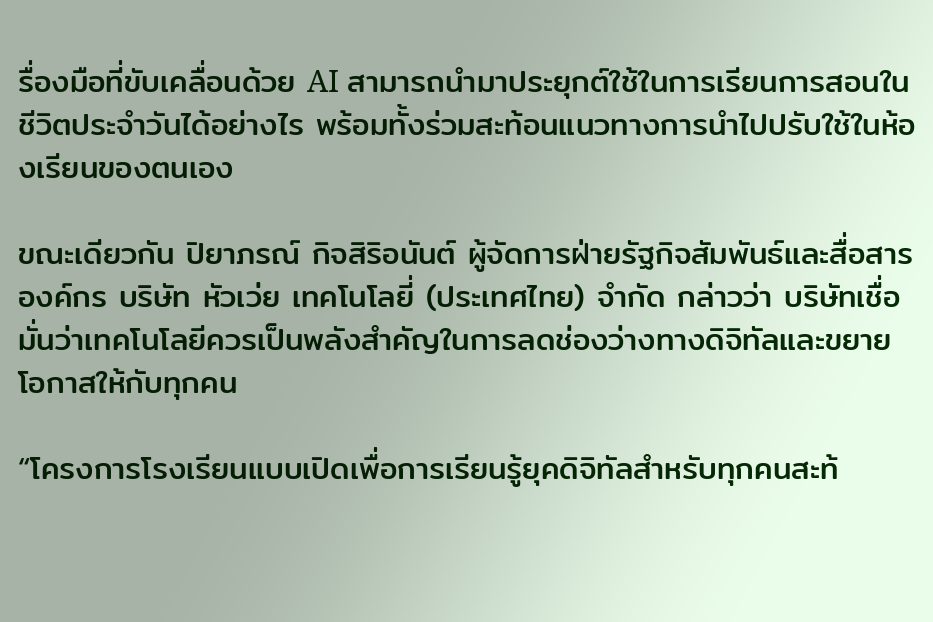รื่องมือที่ขับเคลื่อนด้วย AI สามารถนำมาประยุกต์ใช้ในการเรียนการสอนในชีวิตประจำวันได้อย่างไร พร้อมทั้งร่วมสะท้อนแนวทางการนำไปปรับใช้ในห้องเรียนของตนเอง

ขณะเดียวกัน ปิยาภรณ์ กิจสิริอนันต์ ผู้จัดการฝ่ายรัฐกิจสัมพันธ์และสื่อสารองค์กร บริษัท หัวเว่ย เทคโนโลยี่ (ประเทศไทย) จำกัด กล่าวว่า บริษัทเชื่อมั่นว่าเทคโนโลยีควรเป็นพลังสำคัญในการลดช่องว่างทางดิจิทัลและขยายโอกาสให้กับทุกคน

“โครงการโรงเรียนแบบเปิดเพื่อการเรียนรู้ยุคดิจิทัลสำหรับทุกคนสะท้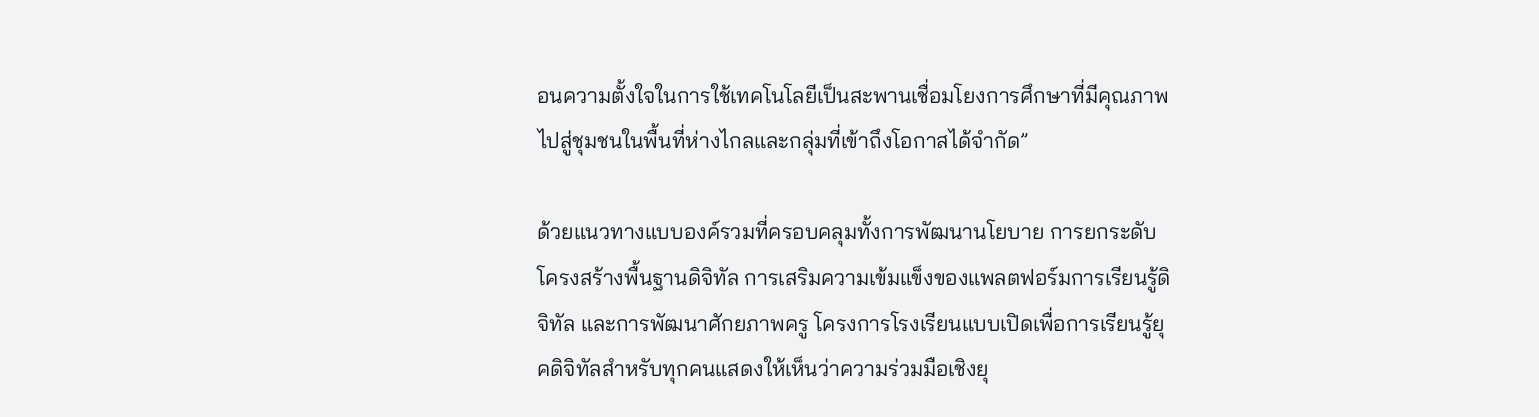อนความตั้งใจในการใช้เทคโนโลยีเป็นสะพานเชื่อมโยงการศึกษาที่มีคุณภาพไปสู่ชุมชนในพื้นที่ห่างไกลและกลุ่มที่เข้าถึงโอกาสได้จำกัด”

ด้วยแนวทางแบบองค์รวมที่ครอบคลุมทั้งการพัฒนานโยบาย การยกระดับโครงสร้างพื้นฐานดิจิทัล การเสริมความเข้มแข็งของแพลตฟอร์มการเรียนรู้ดิจิทัล และการพัฒนาศักยภาพครู โครงการโรงเรียนแบบเปิดเพื่อการเรียนรู้ยุคดิจิทัลสำหรับทุกคนแสดงให้เห็นว่าความร่วมมือเชิงยุ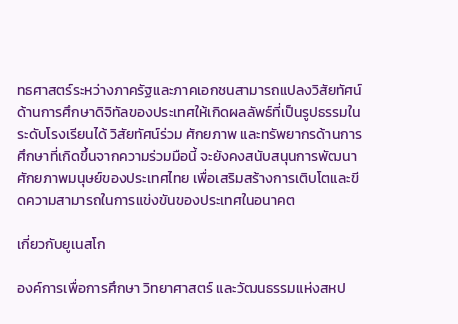ทธศาสตร์ระหว่างภาครัฐและภาคเอกชนสามารถแปลงวิสัยทัศน์ด้านการศึกษาดิจิทัลของประเทศให้เกิดผลลัพธ์ที่เป็นรูปธรรมในระดับโรงเรียนได้ วิสัยทัศน์ร่วม ศักยภาพ และทรัพยากรด้านการศึกษาที่เกิดขึ้นจากความร่วมมือนี้ จะยังคงสนับสนุนการพัฒนาศักยภาพมนุษย์ของประเทศไทย เพื่อเสริมสร้างการเติบโตและขีดความสามารถในการแข่งขันของประเทศในอนาคต

เกี่ยวกับยูเนสโก

องค์การเพื่อการศึกษา วิทยาศาสตร์ และวัฒนธรรมแห่งสหป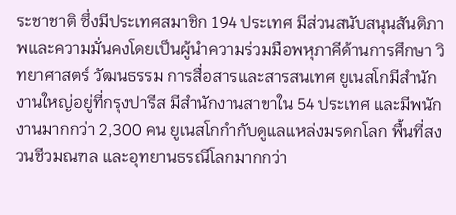ระชาชาติ ซึ่งมีประเทศสมาชิก 194 ประเทศ มีส่วนสนับสนุนสันติภาพและความมั่นคงโดยเป็นผู้นำความร่วมมือพหุภาคีด้านการศึกษา วิทยาศาสตร์ วัฒนธรรม การสื่อสารและสารสนเทศ ยูเนสโกมีสำนักงานใหญ่อยู่ที่กรุงปารีส มีสำนักงานสาขาใน 54 ประเทศ และมีพนักงานมากกว่า 2,300 คน ยูเนสโกกำกับดูแลแหล่งมรดกโลก พื้นที่สงวนชีวมณฑล และอุทยานธรณีโลกมากกว่า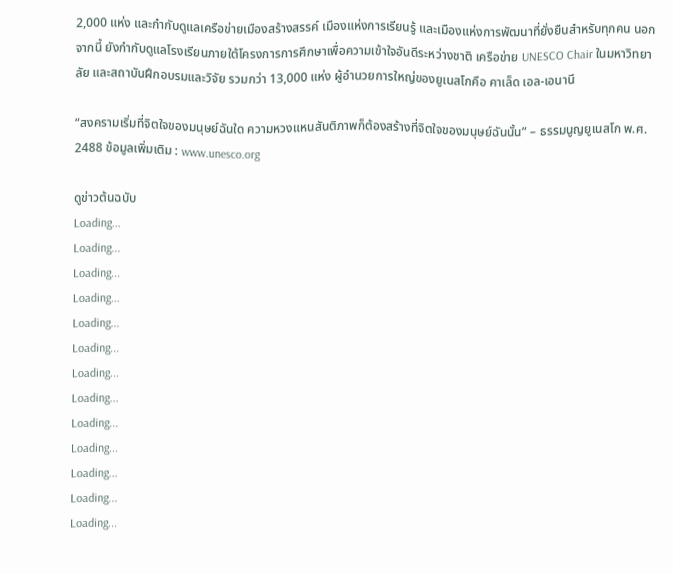2,000 แห่ง และกำกับดูแลเครือข่ายเมืองสร้างสรรค์ เมืองแห่งการเรียนรู้ และเมืองแห่งการพัฒนาที่ยั่งยืนสำหรับทุกคน นอกจากนี้ ยังกำกับดูแลโรงเรียนภายใต้โครงการการศึกษาเพื่อความเข้าใจอันดีระหว่างชาติ เครือข่าย UNESCO Chair ในมหาวิทยาลัย และสถาบันฝึกอบรมและวิจัย รวมกว่า 13,000 แห่ง ผู้อำนวยการใหญ่ของยูเนสโกคือ คาเล็ด เอล-เอนานี

“สงครามเริ่มที่จิตใจของมนุษย์ฉันใด ความหวงแหนสันติภาพก็ต้องสร้างที่จิตใจของมนุษย์ฉันนั้น” – ธรรมนูญยูเนสโก พ.ศ. 2488 ข้อมูลเพิ่มเติม : www.unesco.org

ดูข่าวต้นฉบับ
Loading...
Loading...
Loading...
Loading...
Loading...
Loading...
Loading...
Loading...
Loading...
Loading...
Loading...
Loading...
Loading...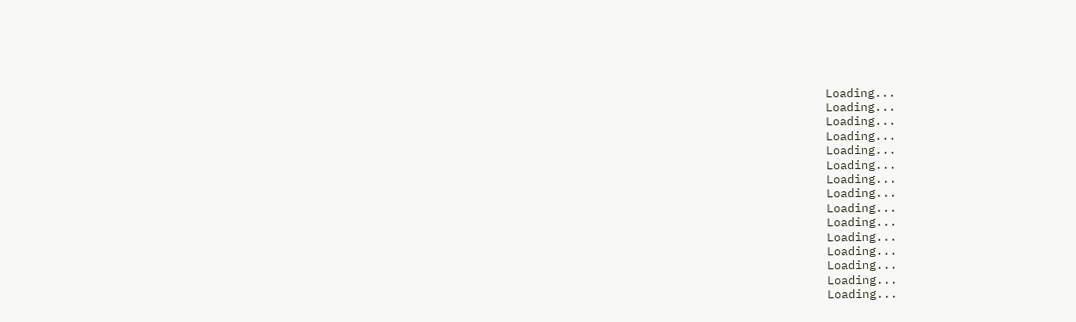Loading...
Loading...
Loading...
Loading...
Loading...
Loading...
Loading...
Loading...
Loading...
Loading...
Loading...
Loading...
Loading...
Loading...
Loading...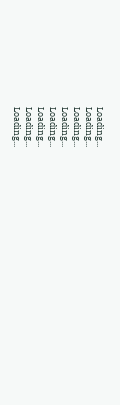Loading...
Loading...
Loading...
Loading...
Loading...
Loading...
Loading...
Loading...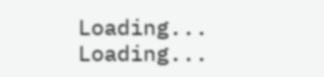Loading...
Loading...